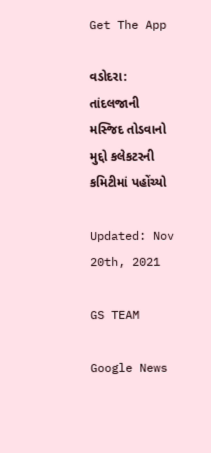Get The App

વડોદરા: તાંદલજાની મસ્જિદ તોડવાનો મુદ્દો કલેકટરની કમિટીમાં પહોંચ્યો

Updated: Nov 20th, 2021

GS TEAM

Google News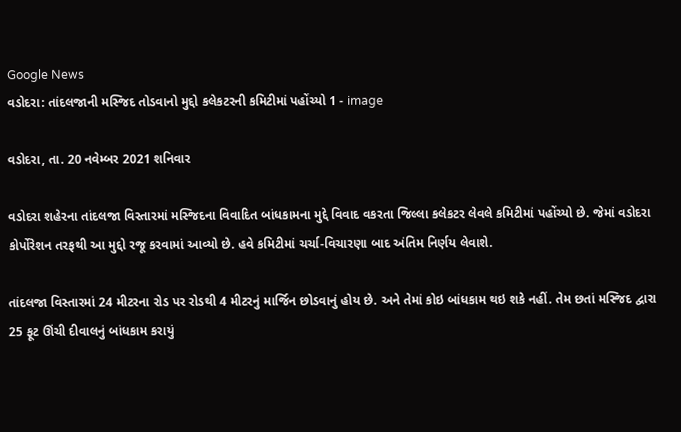Google News
વડોદરા: તાંદલજાની મસ્જિદ તોડવાનો મુદ્દો કલેકટરની કમિટીમાં પહોંચ્યો 1 - image

વડોદરા, તા. 20 નવેમ્બર 2021 શનિવાર

વડોદરા શહેરના તાંદલજા વિસ્તારમાં મસ્જિદના વિવાદિત બાંધકામના મુદ્દે વિવાદ વકરતા જિલ્લા કલેકટર લેવલે કમિટીમાં પહોંચ્યો છે. જેમાં વડોદરા કોર્પોરેશન તરફથી આ મુદ્દો રજૂ કરવામાં આવ્યો છે. હવે કમિટીમાં ચર્ચા-વિચારણા બાદ અંતિમ નિર્ણય લેવાશે.

તાંદલજા વિસ્તારમાં 24 મીટરના રોડ પર રોડથી 4 મીટરનું માર્જિન છોડવાનું હોય છે. અને તેમાં કોઇ બાંધકામ થઇ શકે નહીં. તેમ છતાં મસ્જિદ દ્વારા 25 ફૂટ ઊંચી દીવાલનું બાંધકામ કરાયું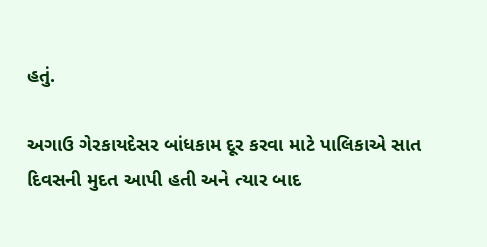હતું.

અગાઉ ગેરકાયદેસર બાંધકામ દૂર કરવા માટે પાલિકાએ સાત દિવસની મુદત આપી હતી અને ત્યાર બાદ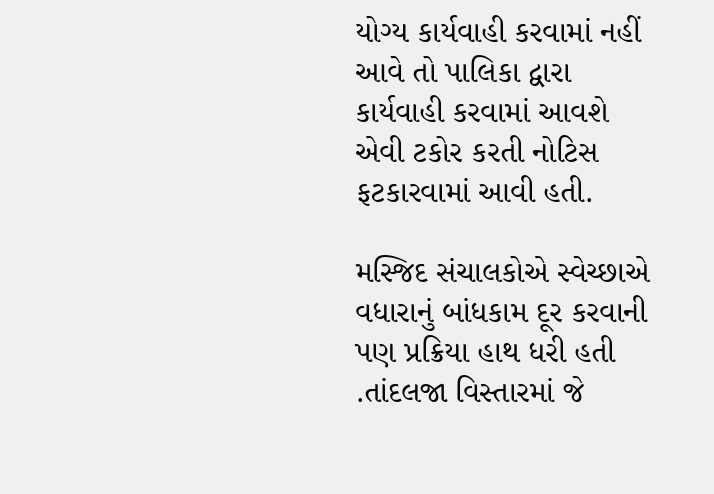યોગ્ય કાર્યવાહી કરવામાં નહીં આવે તો પાલિકા દ્વારા કાર્યવાહી કરવામાં આવશે એવી ટકોર કરતી નોટિસ ફટકારવામાં આવી હતી.

મસ્જિદ સંચાલકોએ સ્વેચ્છાએ વધારાનું બાંધકામ દૂર કરવાની પણ પ્રક્રિયા હાથ ધરી હતી .તાંદલજા વિસ્તારમાં જે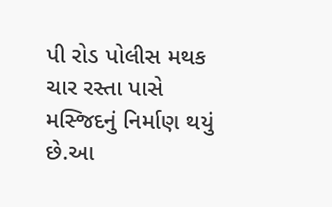પી રોડ પોલીસ મથક ચાર રસ્તા પાસે મસ્જિદનું નિર્માણ થયું છે.આ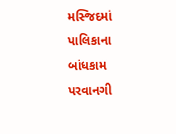મસ્જિદમાં પાલિકાના બાંધકામ પરવાનગી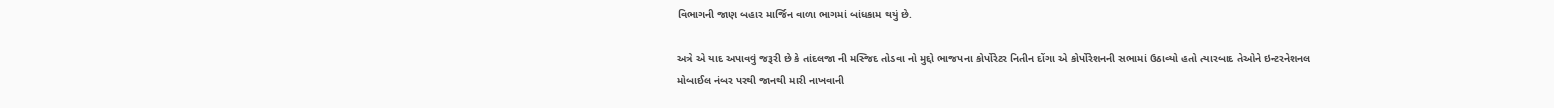વિભાગની જાણ બહાર માર્જિન વાળા ભાગમાં બાંધકામ થયું છે.

અત્રે એ યાદ અપાવવું જરૂરી છે કે તાંદલજા ની મસ્જિદ તોડવા નો મુદ્દો ભાજપના કોર્પોરેટર નિતીન દોંગા એ કોર્પોરેશનની સભામાં ઉઠાવ્યો હતો ત્યારબાદ તેઓને ઇન્ટરનેશનલ મોબાઈલ નંબર પરથી જાનથી મારી નાખવાની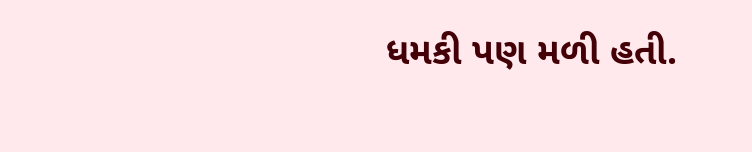ધમકી પણ મળી હતી.